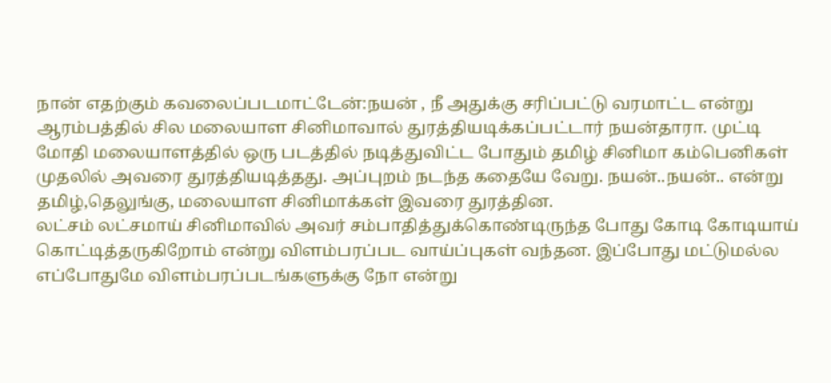நான் எதற்கும் கவலைப்படமாட்டேன்:நயன் , நீ அதுக்கு சரிப்பட்டு வரமாட்ட என்று ஆரம்பத்தில் சில மலையாள சினிமாவால் துரத்தியடிக்கப்பட்டார் நயன்தாரா. முட்டி மோதி மலையாளத்தில் ஒரு படத்தில் நடித்துவிட்ட போதும் தமிழ் சினிமா கம்பெனிகள் முதலில் அவரை துரத்தியடித்தது. அப்புறம் நடந்த கதையே வேறு. நயன்..நயன்.. என்று தமிழ்,தெலுங்கு, மலையாள சினிமாக்கள் இவரை துரத்தின.
லட்சம் லட்சமாய் சினிமாவில் அவர் சம்பாதித்துக்கொண்டிருந்த போது கோடி கோடியாய் கொட்டித்தருகிறோம் என்று விளம்பரப்பட வாய்ப்புகள் வந்தன. இப்போது மட்டுமல்ல எப்போதுமே விளம்பரப்படங்களுக்கு நோ என்று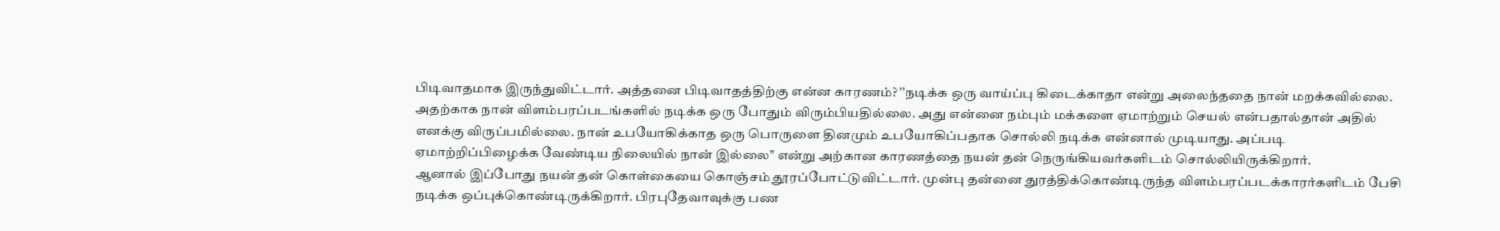பிடிவாதமாக இருந்துவிட்டார். அத்தனை பிடிவாதத்திற்கு என்ன காரணம்? ’’நடிக்க ஒரு வாய்ப்பு கிடைக்காதா என்று அலைந்ததை நான் மறக்கவில்லை.
அதற்காக நான் விளம்பரப்படங்களில் நடிக்க ஒரு போதும் விரும்பியதில்லை. அது என்னை நம்பும் மக்களை ஏமாற்றும் செயல் என்பதால்தான் அதில் எனக்கு விருப்பமில்லை. நான் உபயோகிக்காத ஒரு பொருளை தினமும் உபயோகிப்பதாக சொல்லி நடிக்க என்னால் முடியாது. அப்படி ஏமாற்றிப்பிழைக்க வேண்டிய நிலையில் நான் இல்லை’’ என்று அற்கான காரணத்தை நயன் தன் நெருங்கியவர்களிடம் சொல்லியிருக்கிறார்.
ஆனால் இப்போது நயன் தன் கொள்கையை கொஞ்சம் தூரப்போட்டுவிட்டார். முன்பு தன்னை துரத்திக்கொண்டிருந்த விளம்பரப்படக்காரர்களிடம் பேசி நடிக்க ஒப்புக்கொண்டிருக்கிறார். பிரபுதேவாவுக்கு பண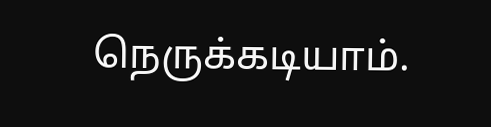நெருக்கடியாம்.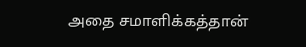அதை சமாளிக்கத்தான்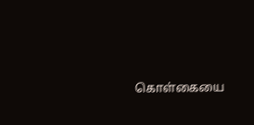கொள்கையை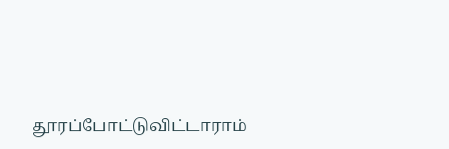தூரப்போட்டுவிட்டாராம்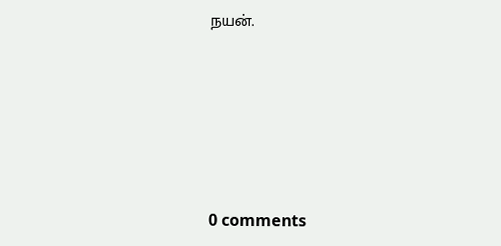நயன்.





0 comments